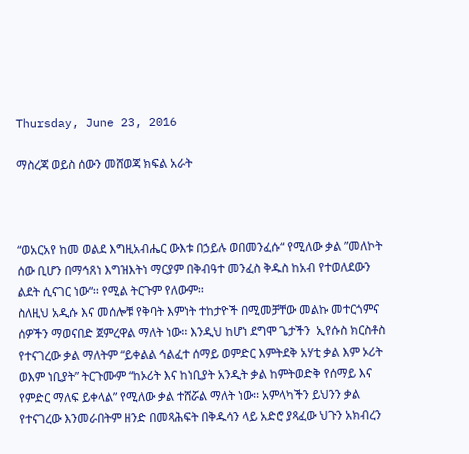Thursday, June 23, 2016

ማስረጃ ወይስ ሰውን መሸወጃ ክፍል አራት



“ወአርአየ ከመ ወልደ እግዚአብሔር ውእቱ በኃይሉ ወበመንፈሱ“ የሚለው ቃል ”መለኮት ሰው ቢሆን በማኅጸነ እግዝእትነ ማርያም በቅብዓተ መንፈስ ቅዱስ ከአብ የተወለደውን ልደት ሲናገር ነው“፡፡ የሚል ትርጉም የለውም፡፡
ስለዚህ አዲሱ እና መሰሎቹ የቅባት እምነት ተከታዮች በሚመቻቸው መልኩ መተርጎምና ሰዎችን ማወናበድ ጀምረዋል ማለት ነው፡፡ እንዲህ ከሆነ ደግሞ ጌታችን  ኢየሱስ ክርስቶስ የተናገረው ቃል ማለትም “ይቀልል ኅልፈተ ሰማይ ወምድር እምትደቅ አሃቲ ቃል እም ኦሪት ወእም ነቢያት” ትርጉሙም “ከኦሪት እና ከነቢያት አንዲት ቃል ከምትወድቅ የሰማይ እና የምድር ማለፍ ይቀላል” የሚለው ቃል ተሸሯል ማለት ነው፡፡ አምላካችን ይህንን ቃል የተናገረው እንመራበትም ዘንድ በመጻሕፍት በቅዱሳን ላይ አድሮ ያጻፈው ህጉን አክብረን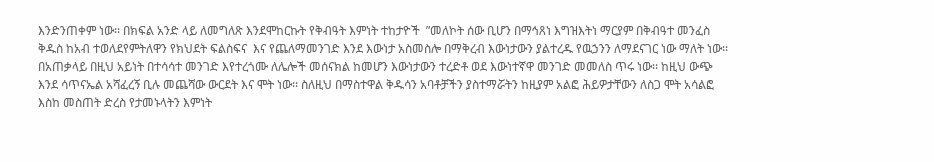እንድንጠቀም ነው፡፡ በክፍል አንድ ላይ ለመግለጽ እንደሞከርኩት የቅብዓት እምነት ተከታዮች  ”መለኮት ሰው ቢሆን በማኅጸነ እግዝእትነ ማርያም በቅብዓተ መንፈስ ቅዱስ ከአብ ተወለደየምትለዋን የክህደት ፍልስፍና  እና የጨለማመንገድ እንደ እውነታ አስመስሎ በማቅረብ እውነታውን ያልተረዱ የዉኃንን ለማደናገር ነው ማለት ነው፡፡ በአጠቃላይ በዚህ አይነት በተሳሳተ መንገድ እየተረጎሙ ለሌሎች መሰናክል ከመሆን እውነታውን ተረድቶ ወደ እውነተኛዋ መንገድ መመለስ ጥሩ ነው፡፡ ከዚህ ውጭ እንደ ሳጥናኤል አሻፈረኝ ቢሉ መጨሻው ውርደት እና ሞት ነው፡፡ ስለዚህ በማስተዋል ቅዱሳን አባቶቻችን ያስተማሯትን ከዚያም አልፎ ሕይዎታቸውን ለስጋ ሞት አሳልፎ እስከ መስጠት ድረስ የታመኑላትን እምነት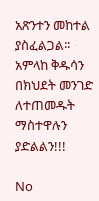አጽንተን መከተል ያስፈልጋል፡፡ አምላከ ቅዱሳን በክህደት መንገድ ለተጠመዱት ማስተዋሉን ያድልልን!!!

No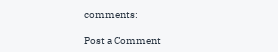comments:

Post a Comment